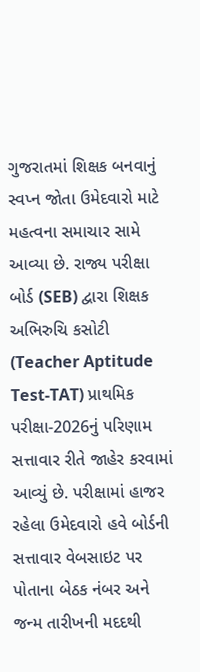ગુજરાતમાં શિક્ષક બનવાનું સ્વપ્ન જોતા ઉમેદવારો માટે મહત્વના સમાચાર સામે આવ્યા છે. રાજ્ય પરીક્ષા બોર્ડ (SEB) દ્વારા શિક્ષક અભિરુચિ કસોટી (Teacher Aptitude Test-TAT) પ્રાથમિક પરીક્ષા-2026નું પરિણામ સત્તાવાર રીતે જાહેર કરવામાં આવ્યું છે. પરીક્ષામાં હાજર રહેલા ઉમેદવારો હવે બોર્ડની સત્તાવાર વેબસાઇટ પર પોતાના બેઠક નંબર અને જન્મ તારીખની મદદથી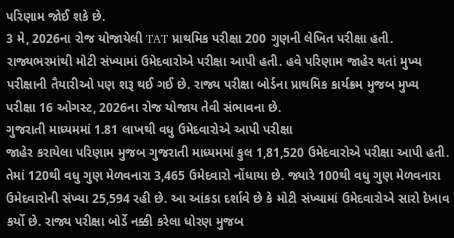પરિણામ જોઈ શકે છે.
3 મે, 2026ના રોજ યોજાયેલી TAT પ્રાથમિક પરીક્ષા 200 ગુણની લેખિત પરીક્ષા હતી. રાજ્યભરમાંથી મોટી સંખ્યામાં ઉમેદવારોએ પરીક્ષા આપી હતી. હવે પરિણામ જાહેર થતાં મુખ્ય પરીક્ષાની તૈયારીઓ પણ શરૂ થઈ ગઈ છે. રાજ્ય પરીક્ષા બોર્ડના પ્રાથમિક કાર્યક્રમ મુજબ મુખ્ય પરીક્ષા 16 ઓગસ્ટ, 2026ના રોજ યોજાય તેવી સંભાવના છે.
ગુજરાતી માધ્યમમાં 1.81 લાખથી વધુ ઉમેદવારોએ આપી પરીક્ષા
જાહેર કરાયેલા પરિણામ મુજબ ગુજરાતી માધ્યમમાં કુલ 1,81,520 ઉમેદવારોએ પરીક્ષા આપી હતી. તેમાં 120થી વધુ ગુણ મેળવનારા 3,465 ઉમેદવારો નોંધાયા છે. જ્યારે 100થી વધુ ગુણ મેળવનારા ઉમેદવારોની સંખ્યા 25,594 રહી છે. આ આંકડા દર્શાવે છે કે મોટી સંખ્યામાં ઉમેદવારોએ સારો દેખાવ કર્યો છે. રાજ્ય પરીક્ષા બોર્ડે નક્કી કરેલા ધોરણ મુજબ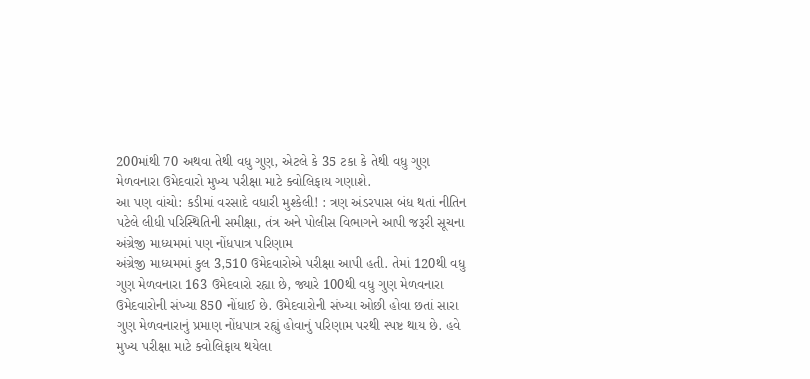200માંથી 70 અથવા તેથી વધુ ગુણ, એટલે કે 35 ટકા કે તેથી વધુ ગુણ મેળવનારા ઉમેદવારો મુખ્ય પરીક્ષા માટે ક્વોલિફાય ગણાશે.
આ પણ વાંચો: કડીમાં વરસાદે વધારી મુશ્કેલી! : ત્રણ અંડરપાસ બંધ થતાં નીતિન પટેલે લીધી પરિસ્થિતિની સમીક્ષા, તંત્ર અને પોલીસ વિભાગને આપી જરૂરી સૂચના
અંગ્રેજી માધ્યમમાં પણ નોંધપાત્ર પરિણામ
અંગ્રેજી માધ્યમમાં કુલ 3,510 ઉમેદવારોએ પરીક્ષા આપી હતી. તેમાં 120થી વધુ ગુણ મેળવનારા 163 ઉમેદવારો રહ્યા છે, જ્યારે 100થી વધુ ગુણ મેળવનારા ઉમેદવારોની સંખ્યા 850 નોંધાઈ છે. ઉમેદવારોની સંખ્યા ઓછી હોવા છતાં સારા ગુણ મેળવનારાનું પ્રમાણ નોંધપાત્ર રહ્યું હોવાનું પરિણામ પરથી સ્પષ્ટ થાય છે. હવે મુખ્ય પરીક્ષા માટે ક્વોલિફાય થયેલા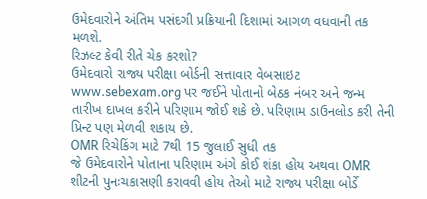ઉમેદવારોને અંતિમ પસંદગી પ્રક્રિયાની દિશામાં આગળ વધવાની તક મળશે.
રિઝલ્ટ કેવી રીતે ચેક કરશો?
ઉમેદવારો રાજ્ય પરીક્ષા બોર્ડની સત્તાવાર વેબસાઇટ www.sebexam.org પર જઈને પોતાનો બેઠક નંબર અને જન્મ તારીખ દાખલ કરીને પરિણામ જોઈ શકે છે. પરિણામ ડાઉનલોડ કરી તેની પ્રિન્ટ પણ મેળવી શકાય છે.
OMR રિચેકિંગ માટે 7થી 15 જુલાઈ સુધી તક
જે ઉમેદવારોને પોતાના પરિણામ અંગે કોઈ શંકા હોય અથવા OMR શીટની પુનઃચકાસણી કરાવવી હોય તેઓ માટે રાજ્ય પરીક્ષા બોર્ડે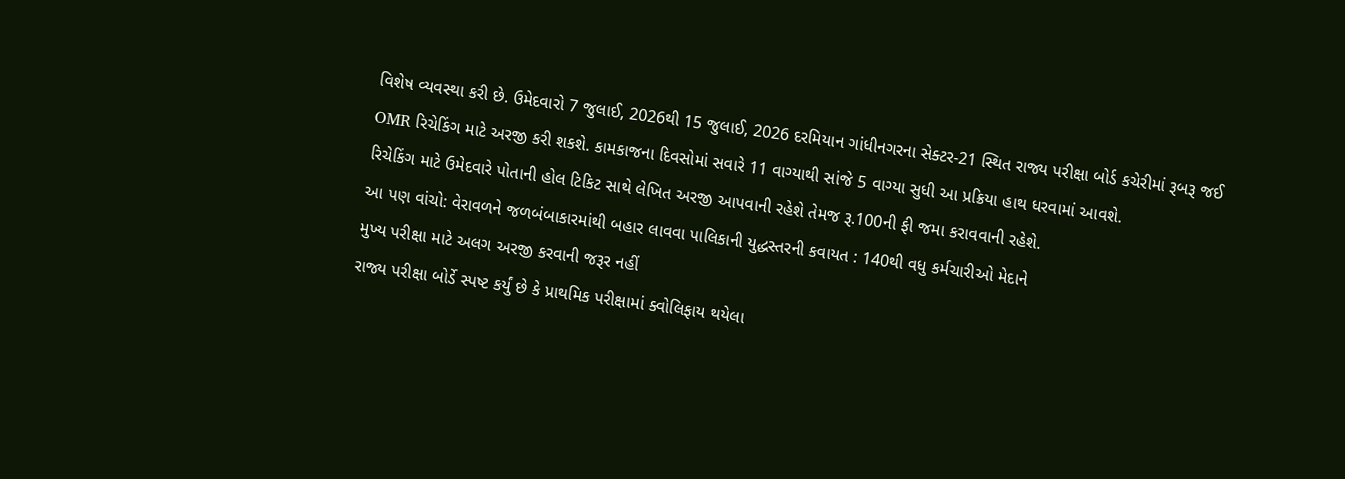વિશેષ વ્યવસ્થા કરી છે. ઉમેદવારો 7 જુલાઈ, 2026થી 15 જુલાઈ, 2026 દરમિયાન ગાંધીનગરના સેક્ટર-21 સ્થિત રાજ્ય પરીક્ષા બોર્ડ કચેરીમાં રૂબરૂ જઈ OMR રિચેકિંગ માટે અરજી કરી શકશે. કામકાજના દિવસોમાં સવારે 11 વાગ્યાથી સાંજે 5 વાગ્યા સુધી આ પ્રક્રિયા હાથ ધરવામાં આવશે.
રિચેકિંગ માટે ઉમેદવારે પોતાની હોલ ટિકિટ સાથે લેખિત અરજી આપવાની રહેશે તેમજ રૂ.100ની ફી જમા કરાવવાની રહેશે.
આ પણ વાંચો: વેરાવળને જળબંબાકારમાંથી બહાર લાવવા પાલિકાની યુદ્ધસ્તરની કવાયત : 140થી વધુ કર્મચારીઓ મેદાને
મુખ્ય પરીક્ષા માટે અલગ અરજી કરવાની જરૂર નહીં
રાજ્ય પરીક્ષા બોર્ડે સ્પષ્ટ કર્યું છે કે પ્રાથમિક પરીક્ષામાં ક્વોલિફાય થયેલા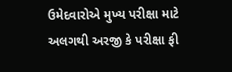ઉમેદવારોએ મુખ્ય પરીક્ષા માટે અલગથી અરજી કે પરીક્ષા ફી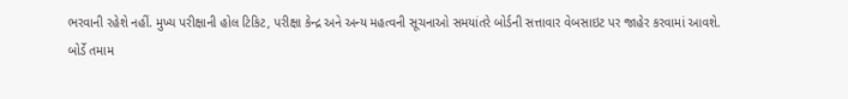ભરવાની રહેશે નહીં. મુખ્ય પરીક્ષાની હોલ ટિકિટ, પરીક્ષા કેન્દ્ર અને અન્ય મહત્વની સૂચનાઓ સમયાંતરે બોર્ડની સત્તાવાર વેબસાઇટ પર જાહેર કરવામાં આવશે.
બોર્ડે તમામ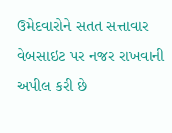ઉમેદવારોને સતત સત્તાવાર વેબસાઇટ પર નજર રાખવાની અપીલ કરી છે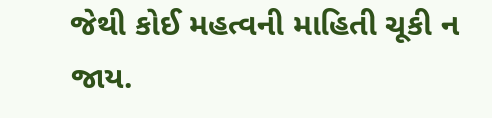જેથી કોઈ મહત્વની માહિતી ચૂકી ન જાય.